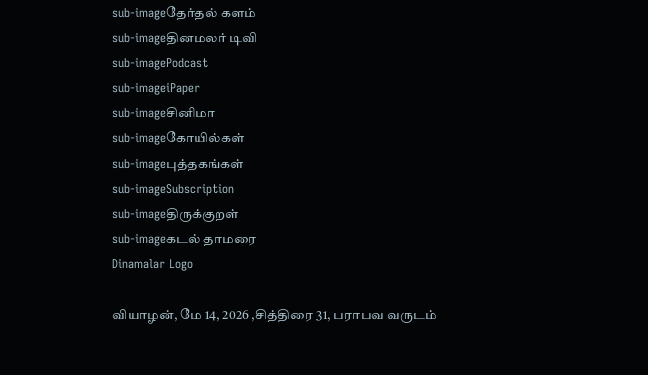sub-imageதேர்தல் களம்
sub-imageதினமலர் டிவி
sub-imagePodcast
sub-imageiPaper
sub-imageசினிமா
sub-imageகோயில்கள்
sub-imageபுத்தகங்கள்
sub-imageSubscription
sub-imageதிருக்குறள்
sub-imageகடல் தாமரை
Dinamalar Logo

வியாழன், மே 14, 2026 ,சித்திரை 31, பராபவ வருடம்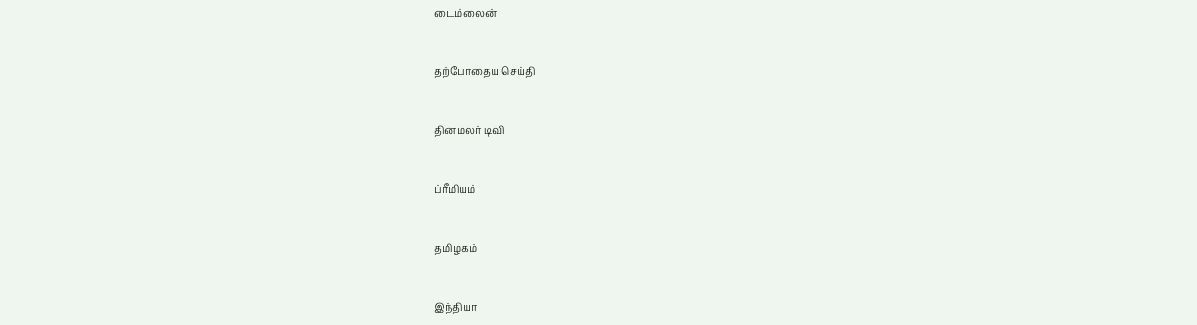டைம்லைன்


தற்போதைய செய்தி


தினமலர் டிவி


ப்ரீமியம்


தமிழகம்


இந்தியா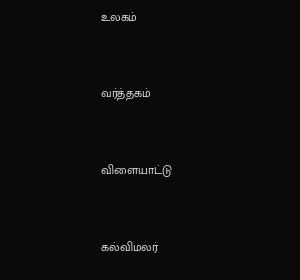உலகம்


வர்த்தகம்


விளையாட்டு


கல்விமலர்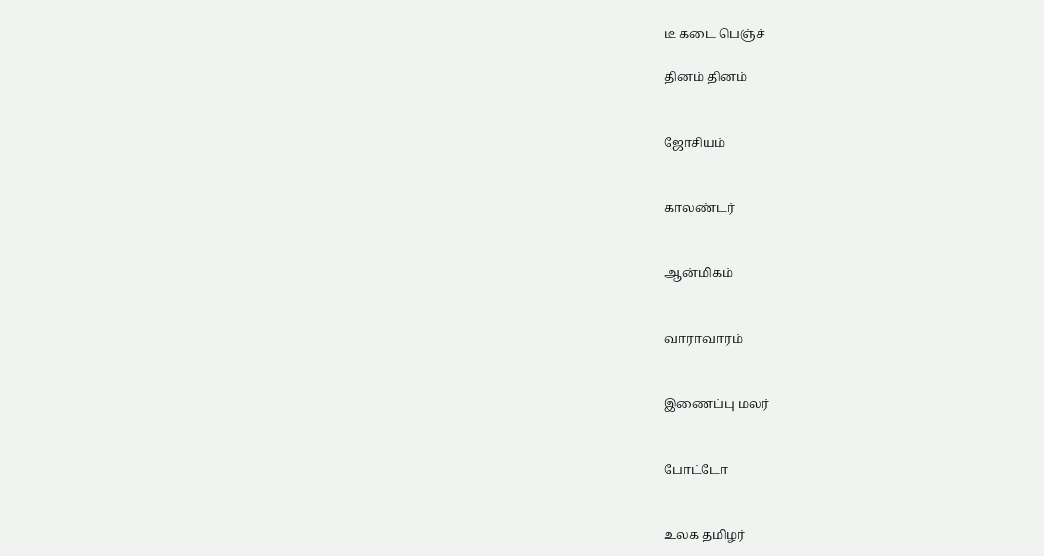டீ கடை பெஞ்ச்

தினம் தினம்


ஜோசியம்


காலண்டர்


ஆன்மிகம்


வாராவாரம்


இணைப்பு மலர்


போட்டோ


உலக தமிழர்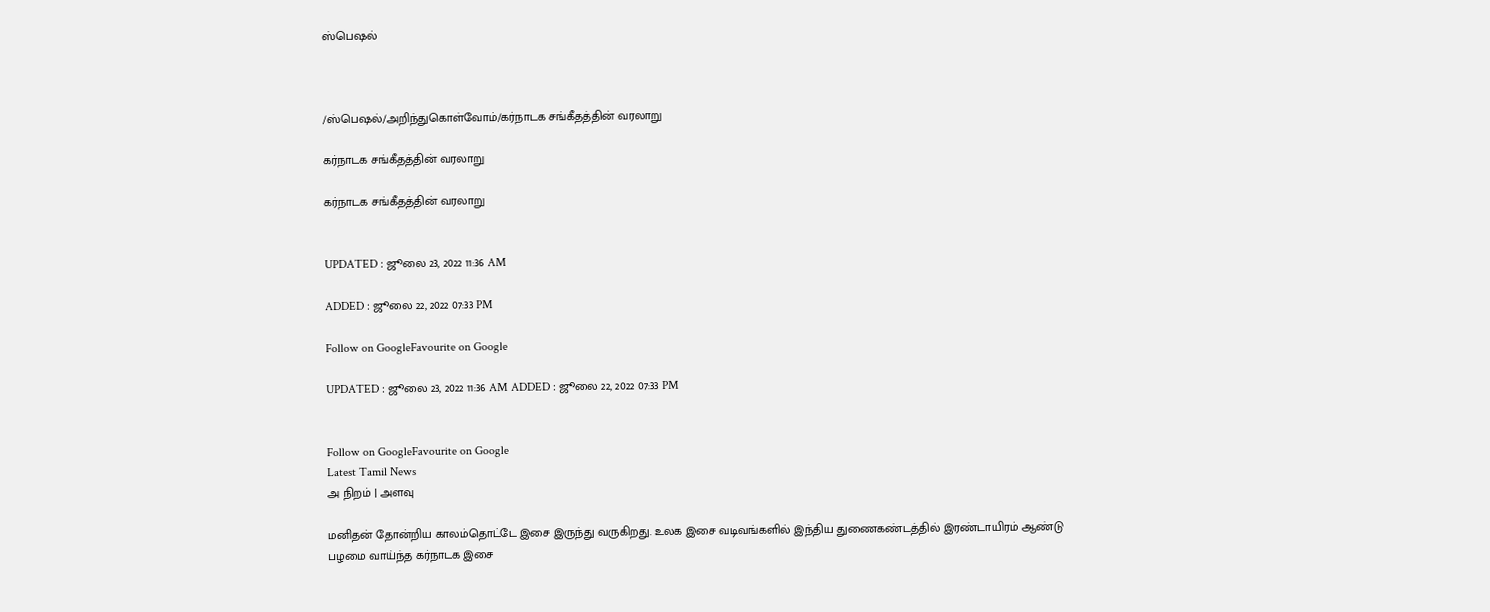ஸ்பெஷல்



/ஸ்பெஷல்/அறிந்துகொள்வோம்/கர்நாடக சங்கீதத்தின் வரலாறு

கர்நாடக சங்கீதத்தின் வரலாறு

கர்நாடக சங்கீதத்தின் வரலாறு


UPDATED : ஜூலை 23, 2022 11:36 AM

ADDED : ஜூலை 22, 2022 07:33 PM

Follow on GoogleFavourite on Google

UPDATED : ஜூலை 23, 2022 11:36 AM ADDED : ஜூலை 22, 2022 07:33 PM


Follow on GoogleFavourite on Google
Latest Tamil News
அ நிறம் | அளவு

மனிதன் தோன்றிய காலம்தொட்டே இசை இருந்து வருகிறது. உலக இசை வடிவங்களில் இந்திய துணைகண்டத்தில் இரண்டாயிரம் ஆண்டு பழமை வாய்ந்த கர்நாடக இசை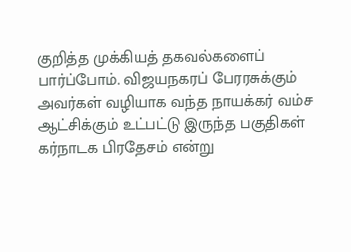குறித்த முக்கியத் தகவல்களைப் பார்ப்போம். விஜயநகரப் பேரரசுக்கும் அவர்கள் வழியாக வந்த நாயக்கர் வம்ச ஆட்சிக்கும் உட்பட்டு இருந்த பகுதிகள் கர்நாடக பிரதேசம் என்று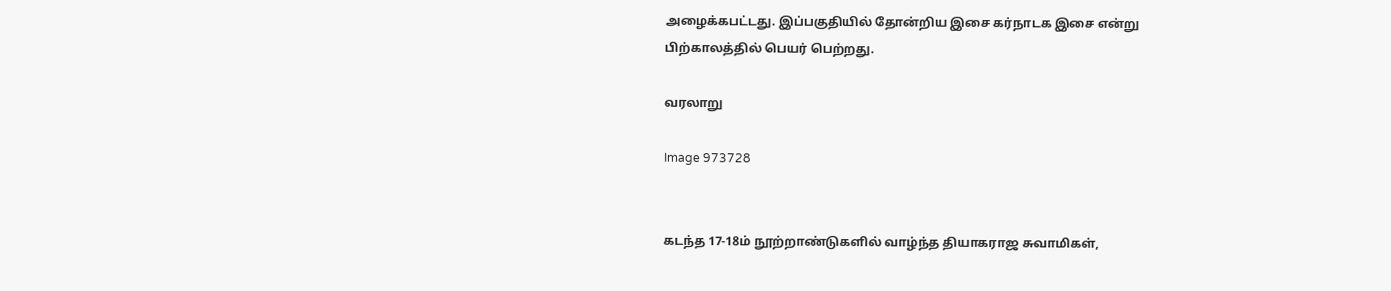அழைக்கபட்டது. இப்பகுதியில் தோன்றிய இசை கர்நாடக இசை என்று பிற்காலத்தில் பெயர் பெற்றது.

வரலாறு

Image 973728


கடந்த 17-18ம் நூற்றாண்டுகளில் வாழ்ந்த தியாகராஜ சுவாமிகள்,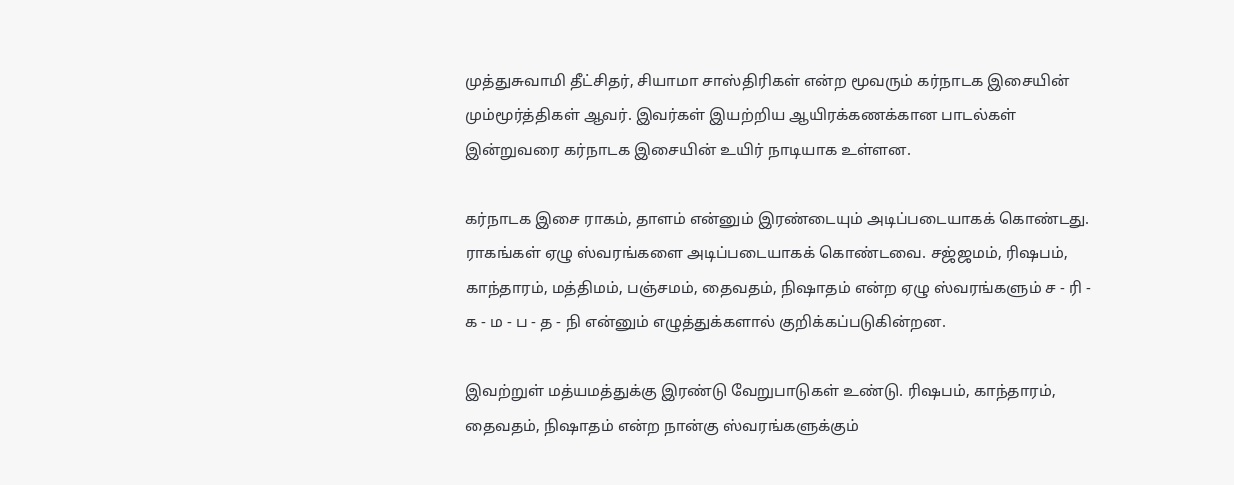முத்துசுவாமி தீட்சிதர், சியாமா சாஸ்திரிகள் என்ற மூவரும் கர்நாடக இசையின் மும்மூர்த்திகள் ஆவர். இவர்கள் இயற்றிய ஆயிரக்கணக்கான பாடல்கள் இன்றுவரை கர்நாடக இசையின் உயிர் நாடியாக உள்ளன.

கர்நாடக இசை ராகம், தாளம் என்னும் இரண்டையும் அடிப்படையாகக் கொண்டது. ராகங்கள் ஏழு ஸ்வரங்களை அடிப்படையாகக் கொண்டவை. சஜ்ஜமம், ரிஷபம், காந்தாரம், மத்திமம், பஞ்சமம், தைவதம், நிஷாதம் என்ற ஏழு ஸ்வரங்களும் ச - ரி - க - ம - ப - த - நி என்னும் எழுத்துக்களால் குறிக்கப்படுகின்றன.

இவற்றுள் மத்யமத்துக்கு இரண்டு வேறுபாடுகள் உண்டு. ரிஷபம், காந்தாரம், தைவதம், நிஷாதம் என்ற நான்கு ஸ்வரங்களுக்கும்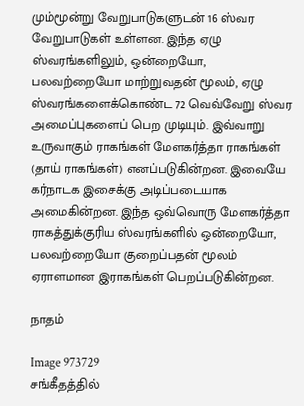மும்மூன்று வேறுபாடுகளுடன் 16 ஸ்வர வேறுபாடுகள் உள்ளன. இந்த ஏழு ஸ்வரங்களிலும், ஒன்றையோ, பலவற்றையோ மாற்றுவதன் மூலம், ஏழு ஸ்வரங்களைக்கொண்ட 72 வெவ்வேறு ஸ்வர அமைப்புகளைப் பெற முடியும். இவ்வாறு உருவாகும் ராகங்கள் மேளகர்த்தா ராகங்கள் (தாய் ராகங்கள்) எனப்படுகின்றன. இவையே கர்நாடக இசைக்கு அடிப்படையாக அமைகின்றன. இந்த ஒவ்வொரு மேளகர்த்தா ராகத்துக்குரிய ஸ்வரங்களில் ஒன்றையோ, பலவற்றையோ குறைப்பதன் மூலம் ஏராளமான இராகங்கள் பெறப்படுகின்றன.

நாதம்

Image 973729
சங்கீதத்தில்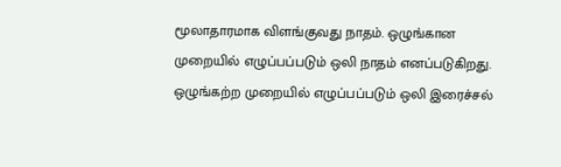மூலாதாரமாக விளங்குவது நாதம். ஒழுங்கான முறையில் எழுப்பப்படும் ஒலி நாதம் எனப்படுகிறது. ஒழுங்கற்ற முறையில் எழுப்பப்படும் ஒலி இரைச்சல்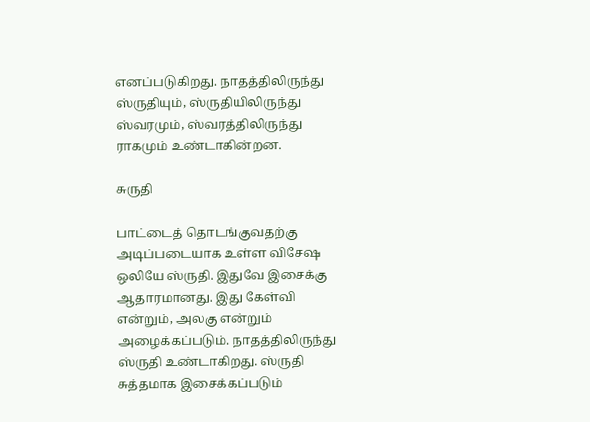எனப்படுகிறது. நாதத்திலிருந்து ஸ்ருதியும், ஸ்ருதியிலிருந்து ஸ்வரமும், ஸ்வரத்திலிருந்து ராகமும் உண்டாகின்றன.

சுருதி

பாட்டைத் தொடங்குவதற்கு அடிப்படையாக உள்ள விசேஷ ஒலியே ஸ்ருதி. இதுவே இசைக்கு ஆதாரமானது. இது கேள்வி என்றும், அலகு என்றும் அழைக்கப்படும். நாதத்திலிருந்து ஸ்ருதி உண்டாகிறது. ஸ்ருதி சுத்தமாக இசைக்கப்படும்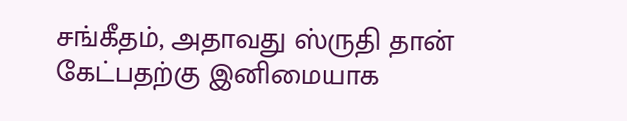சங்கீதம், அதாவது ஸ்ருதி தான் கேட்பதற்கு இனிமையாக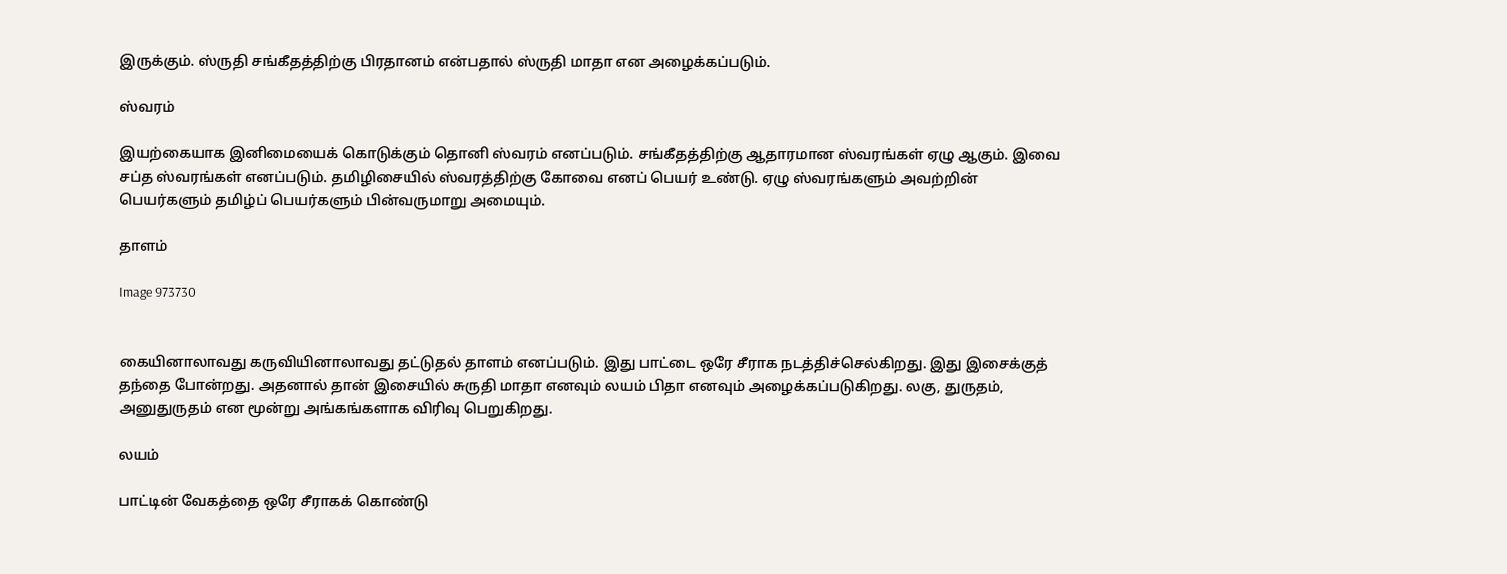இருக்கும். ஸ்ருதி சங்கீதத்திற்கு பிரதானம் என்பதால் ஸ்ருதி மாதா என அழைக்கப்படும்.

ஸ்வரம்

இயற்கையாக இனிமையைக் கொடுக்கும் தொனி ஸ்வரம் எனப்படும். சங்கீதத்திற்கு ஆதாரமான ஸ்வரங்கள் ஏழு ஆகும். இவை சப்த ஸ்வரங்கள் எனப்படும். தமிழிசையில் ஸ்வரத்திற்கு கோவை எனப் பெயர் உண்டு. ஏழு ஸ்வரங்களும் அவற்றின் பெயர்களும் தமிழ்ப் பெயர்களும் பின்வருமாறு அமையும்.

தாளம்

Image 973730


கையினாலாவது கருவியினாலாவது தட்டுதல் தாளம் எனப்படும். இது பாட்டை ஒரே சீராக நடத்திச்செல்கிறது. இது இசைக்குத் தந்தை போன்றது. அதனால் தான் இசையில் சுருதி மாதா எனவும் லயம் பிதா எனவும் அழைக்கப்படுகிறது. லகு, துருதம், அனுதுருதம் என மூன்று அங்கங்களாக விரிவு பெறுகிறது.

லயம்

பாட்டின் வேகத்தை ஒரே சீராகக் கொண்டு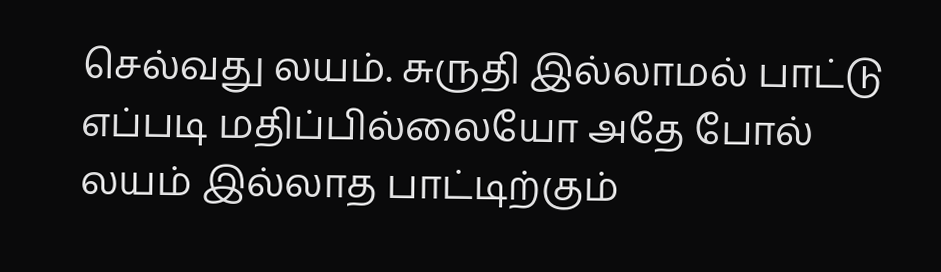செல்வது லயம். சுருதி இல்லாமல் பாட்டு எப்படி மதிப்பில்லையோ அதே போல் லயம் இல்லாத பாட்டிற்கும்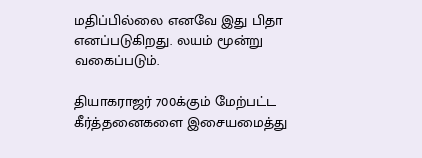மதிப்பில்லை எனவே இது பிதா எனப்படுகிறது. லயம் மூன்று வகைப்படும்.

தியாகராஜர் 700க்கும் மேற்பட்ட கீர்த்தனைகளை இசையமைத்து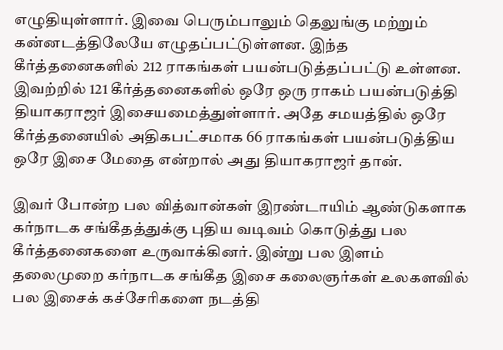எழுதியுள்ளார். இவை பெரும்பாலும் தெலுங்கு மற்றும் கன்னடத்திலேயே எழுதப்பட்டுள்ளன. இந்த கீர்த்தனைகளில் 212 ராகங்கள் பயன்படுத்தப்பட்டு உள்ளன. இவற்றில் 121 கீர்த்தனைகளில் ஒரே ஒரு ராகம் பயன்படுத்தி தியாகராஜர் இசையமைத்துள்ளார். அதே சமயத்தில் ஒரே கீர்த்தனையில் அதிகபட்சமாக 66 ராகங்கள் பயன்படுத்திய ஒரே இசை மேதை என்றால் அது தியாகராஜர் தான்.

இவர் போன்ற பல வித்வான்கள் இரண்டாயிம் ஆண்டுகளாக கர்நாடக சங்கீதத்துக்கு புதிய வடிவம் கொடுத்து பல கீர்த்தனைகளை உருவாக்கினர். இன்று பல இளம் தலைமுறை கர்நாடக சங்கீத இசை கலைஞர்கள் உலகளவில் பல இசைக் கச்சேரிகளை நடத்தி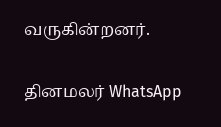வருகின்றனர்.

தினமலர் WhatsApp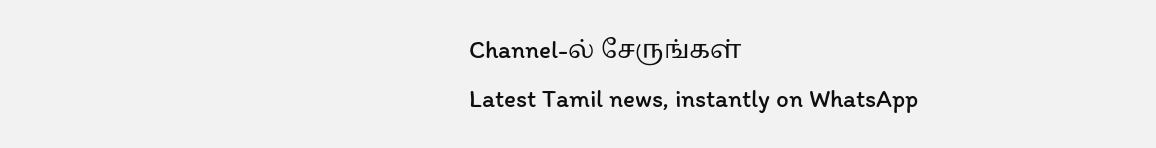Channel-ல் சேருங்கள்
Latest Tamil news, instantly on WhatsApp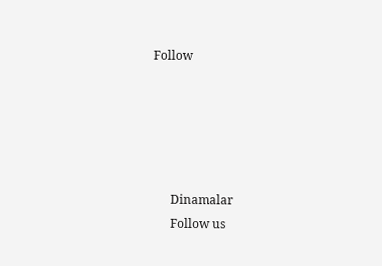Follow





      Dinamalar
      Follow us